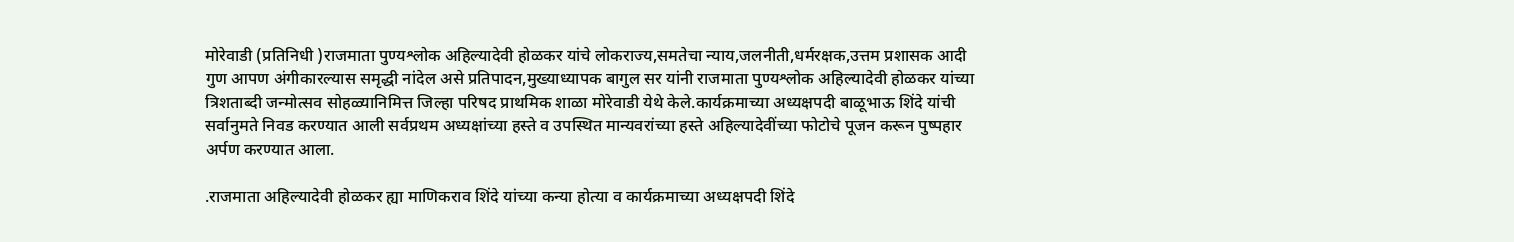मोरेवाडी (प्रतिनिधी )राजमाता पुण्यश्लोक अहिल्यादेवी होळकर यांचे लोकराज्य,समतेचा न्याय,जलनीती,धर्मरक्षक,उत्तम प्रशासक आदी गुण आपण अंगीकारल्यास समृद्धी नांदेल असे प्रतिपादन,मुख्याध्यापक बागुल सर यांनी राजमाता पुण्यश्लोक अहिल्यादेवी होळकर यांच्या त्रिशताब्दी जन्मोत्सव सोहळ्यानिमित्त जिल्हा परिषद प्राथमिक शाळा मोरेवाडी येथे केले.कार्यक्रमाच्या अध्यक्षपदी बाळूभाऊ शिंदे यांची सर्वानुमते निवड करण्यात आली सर्वप्रथम अध्यक्षांच्या हस्ते व उपस्थित मान्यवरांच्या हस्ते अहिल्यादेवींच्या फोटोचे पूजन करून पुष्पहार अर्पण करण्यात आला.

.राजमाता अहिल्यादेवी होळकर ह्या माणिकराव शिंदे यांच्या कन्या होत्या व कार्यक्रमाच्या अध्यक्षपदी शिंदे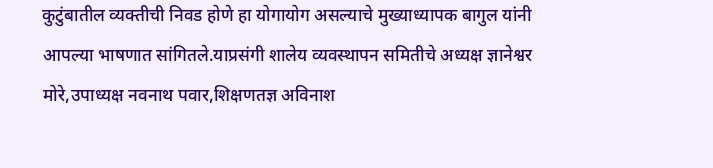कुटुंबातील व्यक्तीची निवड होणे हा योगायोग असल्याचे मुख्याध्यापक बागुल यांनी आपल्या भाषणात सांगितले.याप्रसंगी शालेय व्यवस्थापन समितीचे अध्यक्ष ज्ञानेश्वर मोरे,उपाध्यक्ष नवनाथ पवार,शिक्षणतज्ञ अविनाश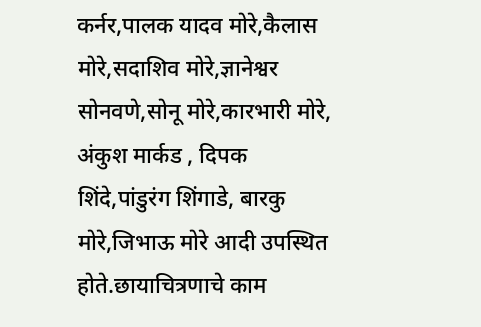कर्नर,पालक यादव मोरे,कैलास मोरे,सदाशिव मोरे,ज्ञानेश्वर सोनवणे,सोनू मोरे,कारभारी मोरे, अंकुश मार्कड , दिपक शिंदे,पांडुरंग शिंगाडे, बारकु मोरे,जिभाऊ मोरे आदी उपस्थित होते.छायाचित्रणाचे काम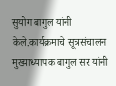सुयोग बागुल यांनी केले.कार्यक्रमाचे सूत्रसंचालन मुख्याध्यापक बागुल सर यांनी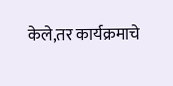केले,तर कार्यक्रमाचे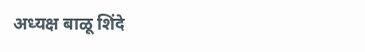अध्यक्ष बाळू शिंदे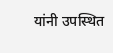यांनी उपस्थित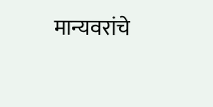मान्यवरांचे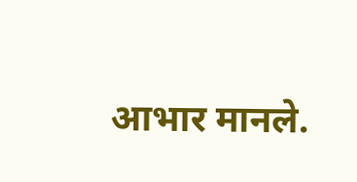आभार मानले.